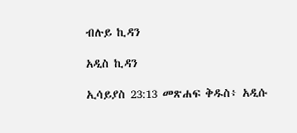ብሉይ ኪዳን

አዲስ ኪዳን

ኢሳይያስ 23:13 መጽሐፍ ቅዱስ፥ አዲሱ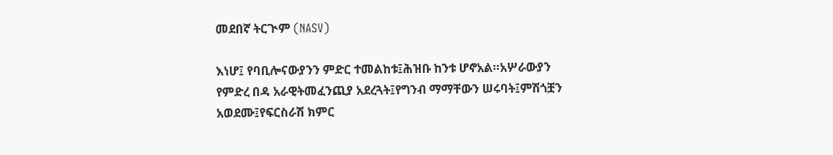መደበኛ ትርጒም (NASV)

እነሆ፤ የባቢሎናውያንን ምድር ተመልከቱ፤ሕዝቡ ከንቱ ሆኖአል።አሦራውያን የምድረ በዳ አራዊትመፈንጪያ አደረጓት፤የግንብ ማማቸውን ሠሩባት፤ምሽጎቿን አወደሙ፤የፍርስራሽ ክምር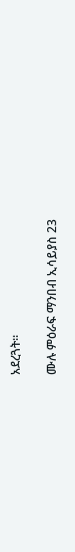አደረጓት።

ሙሉ ምዕራፍ ማንበብ ኢሳይያስ 23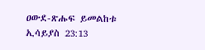ዐውደ-ጽሑፍ ይመልከቱ ኢሳይያስ 23:13